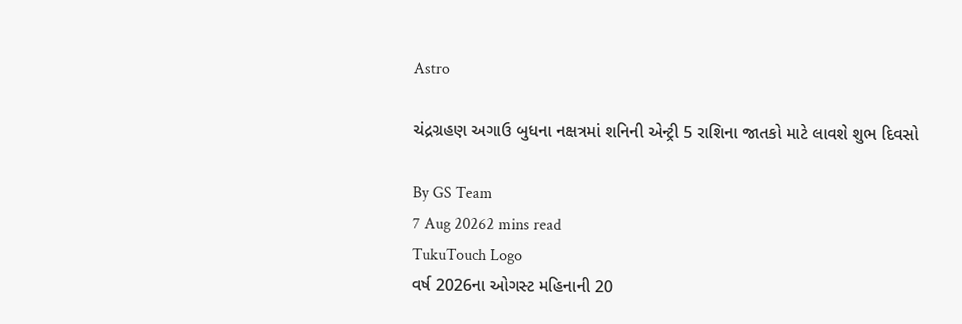Astro

ચંદ્રગ્રહણ અગાઉ બુધના નક્ષત્રમાં શનિની એન્ટ્રી 5 રાશિના જાતકો માટે લાવશે શુભ દિવસો

By GS Team
7 Aug 20262 mins read
TukuTouch Logo
વર્ષ 2026ના ઓગસ્ટ મહિનાની 20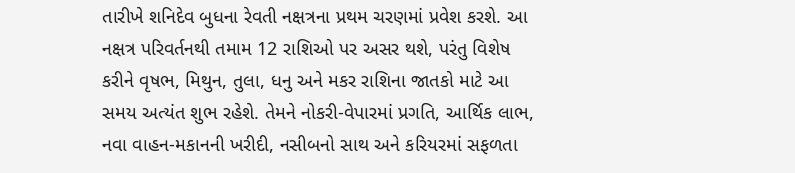તારીખે શનિદેવ બુધના રેવતી નક્ષત્રના પ્રથમ ચરણમાં પ્રવેશ કરશે. આ નક્ષત્ર પરિવર્તનથી તમામ 12 રાશિઓ પર અસર થશે, પરંતુ વિશેષ કરીને વૃષભ, મિથુન, તુલા, ધનુ અને મકર રાશિના જાતકો માટે આ સમય અત્યંત શુભ રહેશે. તેમને નોકરી-વેપારમાં પ્રગતિ, આર્થિક લાભ, નવા વાહન-મકાનની ખરીદી, નસીબનો સાથ અને કરિયરમાં સફળતા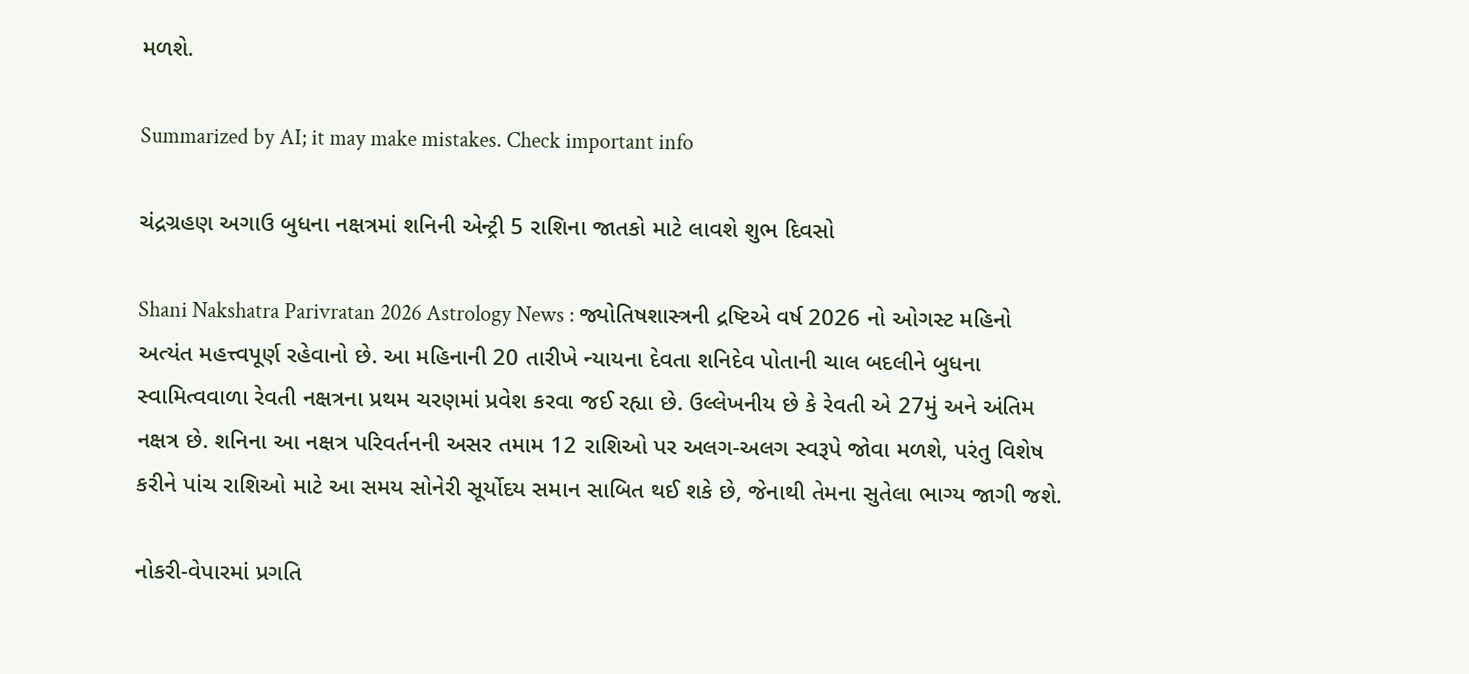મળશે.

Summarized by AI; it may make mistakes. Check important info

ચંદ્રગ્રહણ અગાઉ બુધના નક્ષત્રમાં શનિની એન્ટ્રી 5 રાશિના જાતકો માટે લાવશે શુભ દિવસો

Shani Nakshatra Parivratan 2026 Astrology News : જ્યોતિષશાસ્ત્રની દ્રષ્ટિએ વર્ષ 2026 નો ઓગસ્ટ મહિનો અત્યંત મહત્ત્વપૂર્ણ રહેવાનો છે. આ મહિનાની 20 તારીખે ન્યાયના દેવતા શનિદેવ પોતાની ચાલ બદલીને બુધના સ્વામિત્વવાળા રેવતી નક્ષત્રના પ્રથમ ચરણમાં પ્રવેશ કરવા જઈ રહ્યા છે. ઉલ્લેખનીય છે કે રેવતી એ 27મું અને અંતિમ નક્ષત્ર છે. શનિના આ નક્ષત્ર પરિવર્તનની અસર તમામ 12 રાશિઓ પર અલગ-અલગ સ્વરૂપે જોવા મળશે, પરંતુ વિશેષ કરીને પાંચ રાશિઓ માટે આ સમય સોનેરી સૂર્યોદય સમાન સાબિત થઈ શકે છે, જેનાથી તેમના સુતેલા ભાગ્ય જાગી જશે.

નોકરી-વેપારમાં પ્રગતિ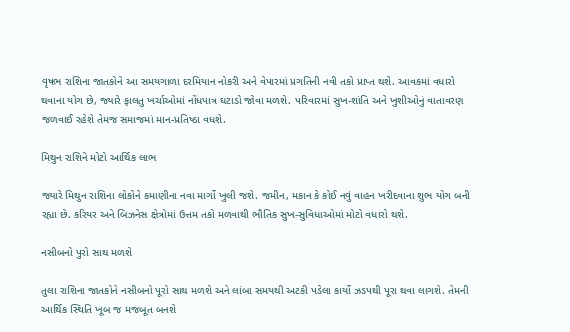વૃષભ રાશિના જાતકોને આ સમયગાળા દરમિયાન નોકરી અને વેપારમાં પ્રગતિની નવી તકો પ્રાપ્ત થશે. આવકમાં વધારો થવાના યોગ છે, જ્યારે ફાલતુ ખર્ચાઓમાં નોંધપાત્ર ઘટાડો જોવા મળશે. પરિવારમાં સુખ-શાંતિ અને ખુશીઓનું વાતાવરણ જળવાઈ રહેશે તેમજ સમાજમાં માન-પ્રતિષ્ઠા વધશે.

મિથુન રાશિને મોટો આર્થિક લાભ

જ્યારે મિથુન રાશિના લોકોને કમાણીના નવા માર્ગો ખુલી જશે. જમીન, મકાન કે કોઈ નવું વાહન ખરીદવાના શુભ યોગ બની રહ્યા છે. કરિયર અને બિઝનેસ ક્ષેત્રોમાં ઉત્તમ તકો મળવાથી ભૌતિક સુખ-સુવિધાઓમાં મોટો વધારો થશે.

નસીબનો પુરો સાથ મળશે

તુલા રાશિના જાતકોને નસીબનો પૂરો સાથ મળશે અને લાંબા સમયથી અટકી પડેલા કાર્યો ઝડપથી પૂરા થવા લાગશે. તેમની આર્થિક સ્થિતિ ખૂબ જ મજબૂત બનશે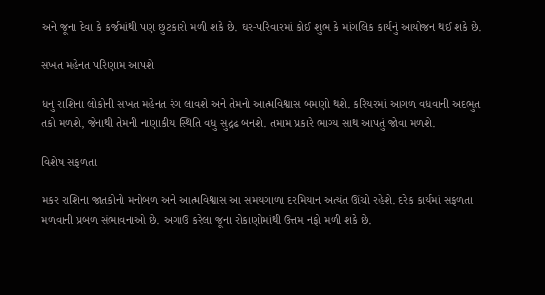અને જૂના દેવા કે કર્જમાંથી પણ છુટકારો મળી શકે છે. ઘર-પરિવારમાં કોઈ શુભ કે માંગલિક કાર્યનું આયોજન થઈ શકે છે.

સખત મહેનત પરિણામ આપશે

ધનુ રાશિના લોકોની સખત મહેનત રંગ લાવશે અને તેમનો આત્મવિશ્વાસ બમણો થશે. કરિયરમાં આગળ વધવાની અદભુત તકો મળશે, જેનાથી તેમની નાણાકીય સ્થિતિ વધુ સુદ્રઢ બનશે. તમામ પ્રકારે ભાગ્ય સાથ આપતું જોવા મળશે.

વિશેષ સફળતા

મકર રાશિના જાતકોનો મનોબળ અને આત્મવિશ્વાસ આ સમયગાળા દરમિયાન અત્યંત ઊંચો રહેશે. દરેક કાર્યમાં સફળતા મળવાની પ્રબળ સંભાવનાઓ છે. અગાઉ કરેલા જૂના રોકાણોમાંથી ઉત્તમ નફો મળી શકે છે.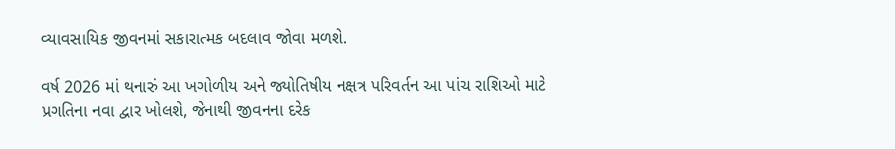વ્યાવસાયિક જીવનમાં સકારાત્મક બદલાવ જોવા મળશે.

વર્ષ 2026 માં થનારું આ ખગોળીય અને જ્યોતિષીય નક્ષત્ર પરિવર્તન આ પાંચ રાશિઓ માટે પ્રગતિના નવા દ્વાર ખોલશે, જેનાથી જીવનના દરેક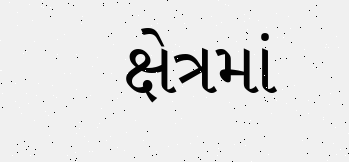ક્ષેત્રમાં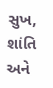સુખ, શાંતિ અને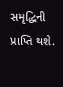સમૃદ્ધિની પ્રાપ્તિ થશે.